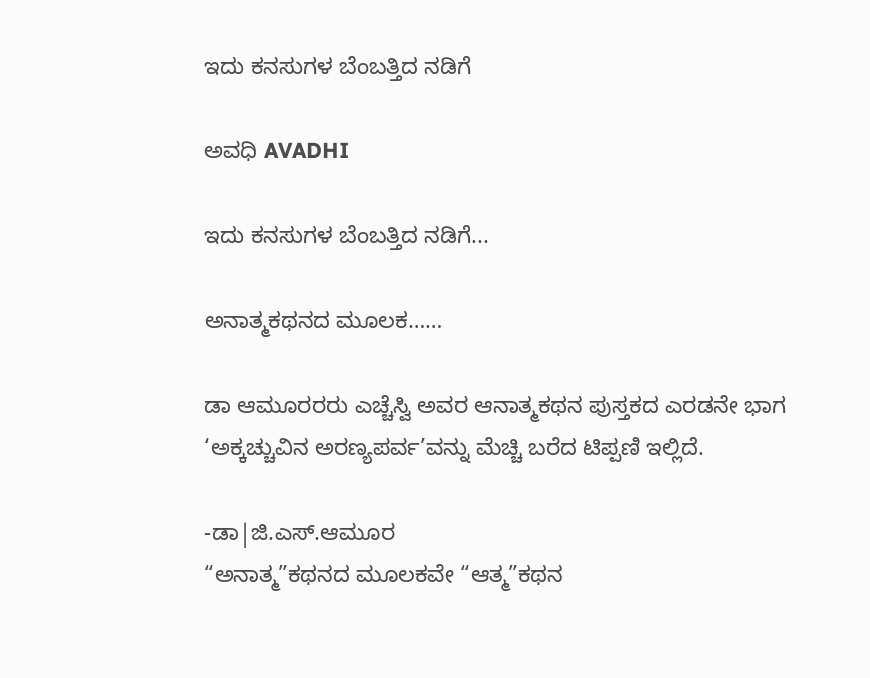ಇದು ಕನಸುಗಳ ಬೆಂಬತ್ತಿದ ನಡಿಗೆ‍

ಅವಧಿ AVADHI

ಇದು ಕನಸುಗಳ ಬೆಂಬತ್ತಿದ ನಡಿಗೆ...

ಅನಾತ್ಮಕಥನದ ಮೂಲಕ……

ಡಾ ಆಮೂರರರು ಎಚ್ಚೆಸ್ವಿ ಅವರ ಆನಾತ್ಮಕಥನ ಪುಸ್ತಕದ ಎರಡನೇ ಭಾಗ ‘ಅಕ್ಕಚ್ಚುವಿನ ಅರಣ್ಯಪರ್ವ’ವನ್ನು ಮೆಚ್ಚಿ ಬರೆದ ಟಿಪ್ಪಣಿ ಇಲ್ಲಿದೆ.

-ಡಾ|ಜಿ.ಎಸ್.ಆಮೂರ
“ಅನಾತ್ಮ”ಕಥನದ ಮೂಲಕವೇ “ಆತ್ಮ”ಕಥನ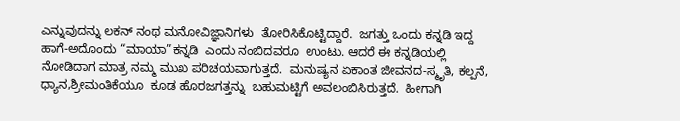ಎನ್ನುವುದನ್ನು ಲಕನ್ ನಂಥ ಮನೋವಿಜ್ಞಾನಿಗಳು  ತೋರಿಸಿಕೊಟ್ಟಿದ್ದಾರೆ.  ಜಗತ್ತು ಒಂದು ಕನ್ನಡಿ ಇದ್ದ ಹಾಗೆ-ಅದೊಂದು “ಮಾಯಾ”ಕನ್ನಡಿ  ಎಂದು ನಂಬಿದವರೂ  ಉಂಟು. ಆದರೆ ಈ ಕನ್ನಡಿಯಲ್ಲಿ  ನೋಡಿದಾಗ ಮಾತ್ರ ನಮ್ಮ ಮುಖ ಪರಿಚಯವಾಗುತ್ತದೆ.  ಮನುಷ್ಯನ ಏಕಾಂತ ಜೀವನದ-ಸ್ಮೃತಿ, ಕಲ್ಪನೆ, ಧ್ಯಾನ,ಶ್ರೀಮಂತಿಕೆಯೂ  ಕೂಡ ಹೊರಜಗತ್ತನ್ನು  ಬಹುಮಟ್ಟಿಗೆ ಅವಲಂಬಿಸಿರುತ್ತದೆ.  ಹೀಗಾಗಿ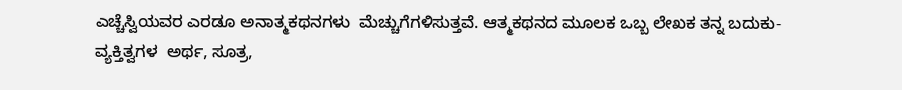ಎಚ್ಚೆಸ್ವಿಯವರ ಎರಡೂ ಅನಾತ್ಮಕಥನಗಳು  ಮೆಚ್ಚುಗೆಗಳಿಸುತ್ತವೆ. ಆತ್ಮಕಥನದ ಮೂಲಕ ಒಬ್ಬ ಲೇಖಕ ತನ್ನ ಬದುಕು-ವ್ಯಕ್ತಿತ್ವಗಳ  ಅರ್ಥ, ಸೂತ್ರ,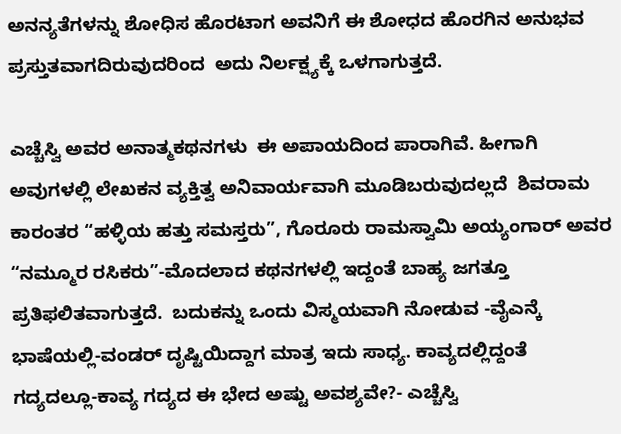ಅನನ್ಯತೆಗಳನ್ನು ಶೋಧಿಸ ಹೊರಟಾಗ ಅವನಿಗೆ ಈ ಶೋಧದ ಹೊರಗಿನ ಅನುಭವ ಪ್ರಸ್ತುತವಾಗದಿರುವುದರಿಂದ  ಅದು ನಿರ್ಲಕ್ಷ್ಯಕ್ಕೆ ಒಳಗಾಗುತ್ತದೆ.

ಎಚ್ಚೆಸ್ವಿ ಅವರ ಅನಾತ್ಮಕಥನಗಳು  ಈ ಅಪಾಯದಿಂದ ಪಾರಾಗಿವೆ. ಹೀಗಾಗಿ ಅವುಗಳಲ್ಲಿ ಲೇಖಕನ ವ್ಯಕ್ತಿತ್ವ ಅನಿವಾರ್ಯವಾಗಿ ಮೂಡಿಬರುವುದಲ್ಲದೆ  ಶಿವರಾಮ ಕಾರಂತರ “ಹಳ್ಳಿಯ ಹತ್ತು ಸಮಸ್ತರು”, ಗೊರೂರು ರಾಮಸ್ವಾಮಿ ಅಯ್ಯಂಗಾರ್ ಅವರ  “ನಮ್ಮೂರ ರಸಿಕರು”-ಮೊದಲಾದ ಕಥನಗಳಲ್ಲಿ ಇದ್ದಂತೆ ಬಾಹ್ಯ ಜಗತ್ತೂ ಪ್ರತಿಫಲಿತವಾಗುತ್ತದೆ.  ಬದುಕನ್ನು ಒಂದು ವಿಸ್ಮಯವಾಗಿ ನೋಡುವ -ವೈಎನ್ಕೆ ಭಾಷೆಯಲ್ಲಿ-ವಂಡರ್ ದೃಷ್ಟಿಯಿದ್ದಾಗ ಮಾತ್ರ ಇದು ಸಾಧ್ಯ. ಕಾವ್ಯದಲ್ಲಿದ್ದಂತೆ ಗದ್ಯದಲ್ಲೂ-ಕಾವ್ಯ ಗದ್ಯದ ಈ ಭೇದ ಅಷ್ಟು ಅವಶ್ಯವೇ?- ಎಚ್ಚೆಸ್ವಿ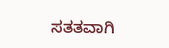ಸತತವಾಗಿ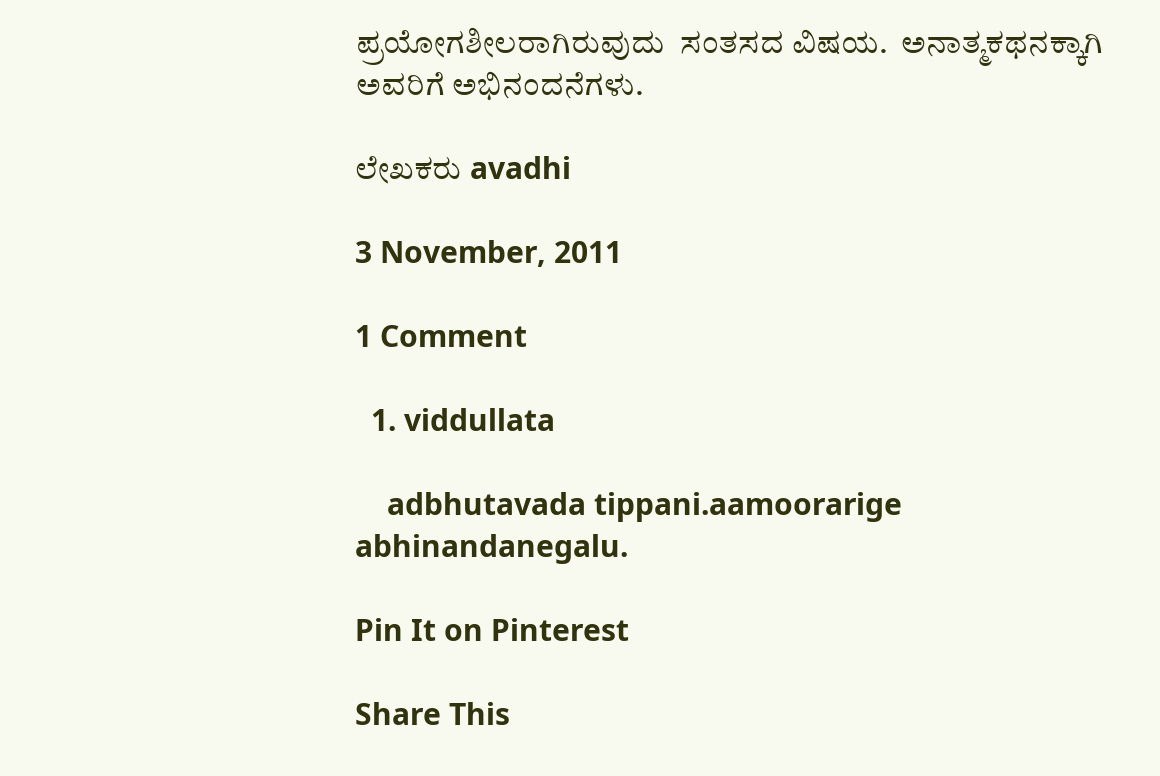ಪ್ರಯೋಗಶೀಲರಾಗಿರುವುದು  ಸಂತಸದ ವಿಷಯ.  ಅನಾತ್ಮಕಥನಕ್ಕಾಗಿ  ಅವರಿಗೆ ಅಭಿನಂದನೆಗಳು.

ಲೇಖಕರು avadhi

3 November, 2011

1 Comment

  1. viddullata

    adbhutavada tippani.aamoorarige abhinandanegalu.

Pin It on Pinterest

Share This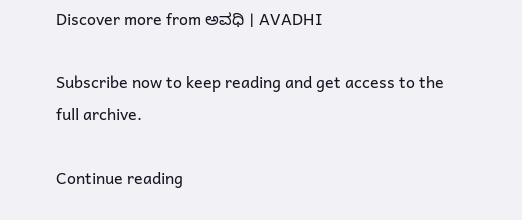Discover more from ಅವಧಿ । AVADHI

Subscribe now to keep reading and get access to the full archive.

Continue reading